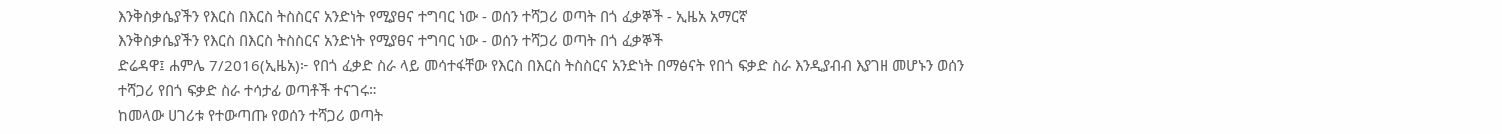እንቅስቃሴያችን የእርስ በእርስ ትስስርና አንድነት የሚያፀና ተግባር ነው - ወሰን ተሻጋሪ ወጣት በጎ ፈቃኞች - ኢዜአ አማርኛ
እንቅስቃሴያችን የእርስ በእርስ ትስስርና አንድነት የሚያፀና ተግባር ነው - ወሰን ተሻጋሪ ወጣት በጎ ፈቃኞች
ድሬዳዋ፤ ሐምሌ 7/2016(ኢዜአ)፦ የበጎ ፈቃድ ስራ ላይ መሳተፋቸው የእርስ በእርስ ትስስርና አንድነት በማፅናት የበጎ ፍቃድ ስራ እንዲያብብ እያገዘ መሆኑን ወሰን ተሻጋሪ የበጎ ፍቃድ ስራ ተሳታፊ ወጣቶች ተናገሩ።
ከመላው ሀገሪቱ የተውጣጡ የወሰን ተሻጋሪ ወጣት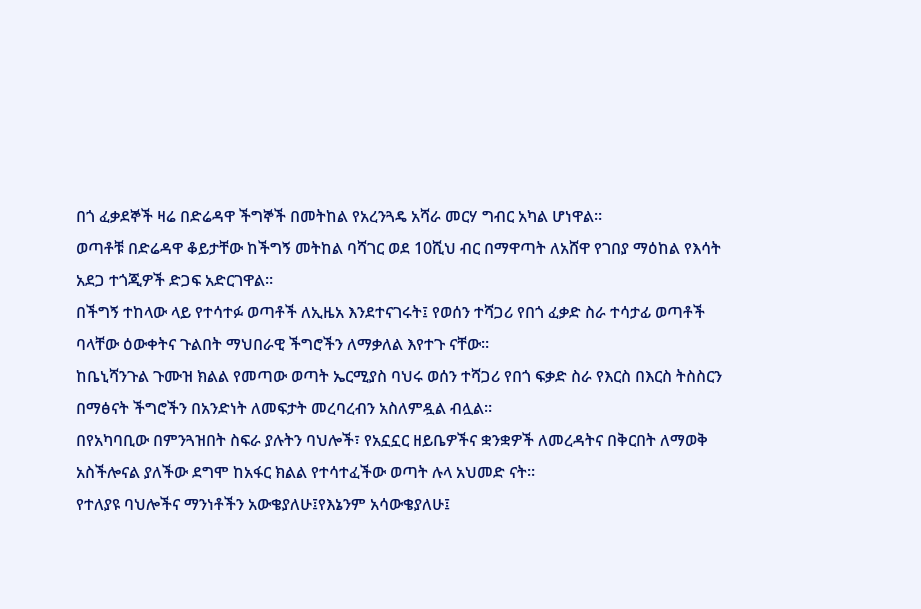በጎ ፈቃደኞች ዛሬ በድሬዳዋ ችግኞች በመትከል የአረንጓዴ አሻራ መርሃ ግብር አካል ሆነዋል።
ወጣቶቹ በድሬዳዋ ቆይታቸው ከችግኝ መትከል ባሻገር ወደ 10ሺህ ብር በማዋጣት ለአሸዋ የገበያ ማዕከል የእሳት አደጋ ተጎጂዎች ድጋፍ አድርገዋል።
በችግኝ ተከላው ላይ የተሳተፉ ወጣቶች ለኢዜአ እንደተናገሩት፤ የወሰን ተሻጋሪ የበጎ ፈቃድ ስራ ተሳታፊ ወጣቶች ባላቸው ዕውቀትና ጉልበት ማህበራዊ ችግሮችን ለማቃለል እየተጉ ናቸው።
ከቤኒሻንጉል ጉሙዝ ክልል የመጣው ወጣት ኤርሚያስ ባህሩ ወሰን ተሻጋሪ የበጎ ፍቃድ ስራ የእርስ በእርስ ትስስርን በማፅናት ችግሮችን በአንድነት ለመፍታት መረባረብን አስለምዷል ብሏል።
በየአካባቢው በምንጓዝበት ስፍራ ያሉትን ባህሎች፣ የአኗኗር ዘይቤዎችና ቋንቋዎች ለመረዳትና በቅርበት ለማወቅ አስችሎናል ያለችው ደግሞ ከአፋር ክልል የተሳተፈችው ወጣት ሉላ አህመድ ናት።
የተለያዩ ባህሎችና ማንነቶችን አውቄያለሁ፤የእኔንም አሳውቄያለሁ፤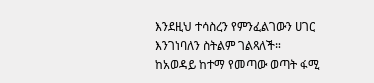እንደዚህ ተሳስረን የምንፈልገውን ሀገር እንገነባለን ስትልም ገልጻለች።
ከአወዳይ ከተማ የመጣው ወጣት ፋሚ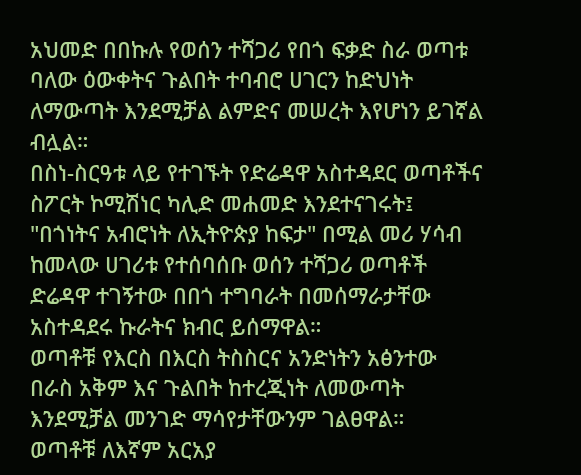አህመድ በበኩሉ የወሰን ተሻጋሪ የበጎ ፍቃድ ስራ ወጣቱ ባለው ዕውቀትና ጉልበት ተባብሮ ሀገርን ከድህነት ለማውጣት እንደሚቻል ልምድና መሠረት እየሆነን ይገኛል ብሏል።
በስነ-ስርዓቱ ላይ የተገኙት የድሬዳዋ አስተዳደር ወጣቶችና ስፖርት ኮሚሽነር ካሊድ መሐመድ እንደተናገሩት፤ "በጎነትና አብሮነት ለኢትዮጵያ ከፍታ" በሚል መሪ ሃሳብ ከመላው ሀገሪቱ የተሰባሰቡ ወሰን ተሻጋሪ ወጣቶች ድሬዳዋ ተገኝተው በበጎ ተግባራት በመሰማራታቸው አስተዳደሩ ኩራትና ክብር ይሰማዋል።
ወጣቶቹ የእርስ በእርስ ትስስርና አንድነትን አፅንተው በራስ አቅም እና ጉልበት ከተረጂነት ለመውጣት እንደሚቻል መንገድ ማሳየታቸውንም ገልፀዋል።
ወጣቶቹ ለእኛም አርአያ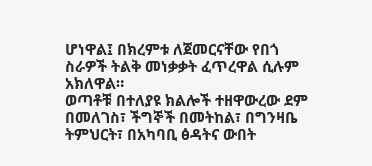ሆነዋል፤ በክረምቱ ለጀመርናቸው የበጎ ስራዎች ትልቅ መነቃቃት ፈጥረዋል ሲሉም አክለዋል።
ወጣቶቹ በተለያዩ ክልሎች ተዘዋውረው ደም በመለገስ፣ ችግኞች በመትከል፣ በግንዛቤ ትምህርት፣ በአካባቢ ፅዳትና ውበት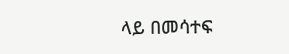ላይ በመሳተፍ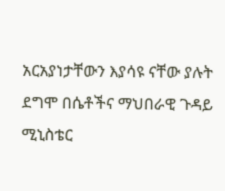አርአያነታቸውን እያሳዩ ናቸው ያሉት ደግሞ በሴቶችና ማህበራዊ ጉዳይ ሚኒስቴር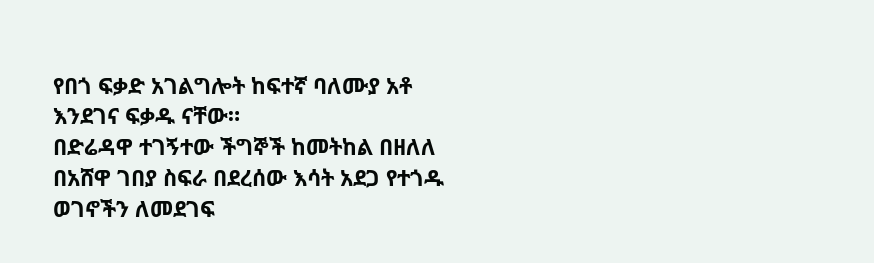የበጎ ፍቃድ አገልግሎት ከፍተኛ ባለሙያ አቶ እንደገና ፍቃዱ ናቸው።
በድሬዳዋ ተገኝተው ችግኞች ከመትከል በዘለለ በአሸዋ ገበያ ስፍራ በደረሰው እሳት አደጋ የተጎዱ ወገኖችን ለመደገፍ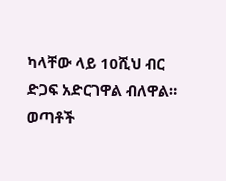ካላቸው ላይ 10ሺህ ብር ድጋፍ አድርገዋል ብለዋል።
ወጣቶች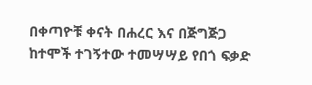በቀጣዮቹ ቀናት በሐረር እና በጅግጅጋ ከተሞች ተገኝተው ተመሣሣይ የበጎ ፍቃድ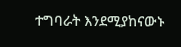ተግባራት እንደሚያከናውኑ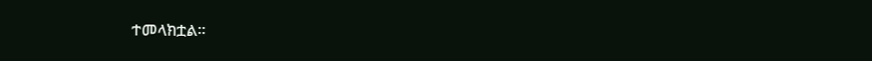ተመላክቷል።